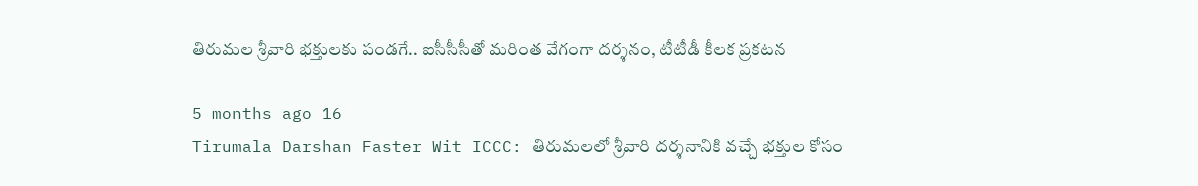తిరుమల శ్రీవారి భక్తులకు పండగే.. ఐసీసీసీతో మరింత వేగంగా దర్శనం, టీటీడీ కీలక ప్రకటన

5 months ago 16
Tirumala Darshan Faster Wit ICCC: తిరుమలలో శ్రీవారి దర్శనానికి వచ్చే భక్తుల కోసం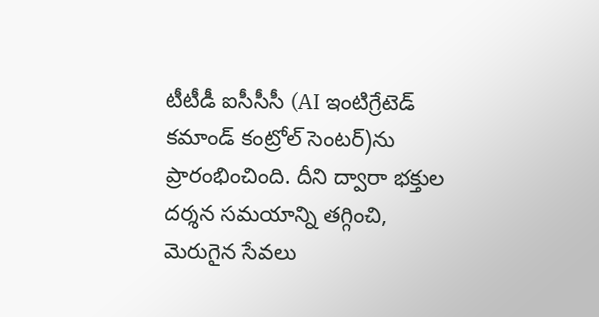టీటీడీ ఐసీసీసీ (AI ఇంటిగ్రేటెడ్‌ కమాండ్‌ కంట్రోల్‌ సెంటర్‌)ను ప్రారంభించింది. దీని ద్వారా భక్తుల దర్శన సమయాన్ని తగ్గించి, మెరుగైన సేవలు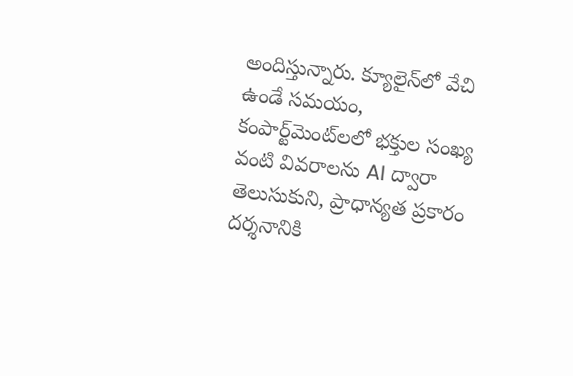అందిస్తున్నారు. క్యూలైన్‌లో వేచి ఉండే సమయం, కంపార్ట్‌మెంట్‌లలో భక్తుల సంఖ్య వంటి వివరాలను AI ద్వారా తెలుసుకుని, ప్రాధాన్యత ప్రకారం దర్శనానికి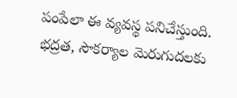పంపేలా ఈ వ్యవస్థ పనిచేస్తుంది. భద్రత, సౌకర్యాల మెరుగుదలకు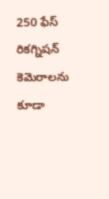250 ఫేస్ రికగ్నిషన్ కెమెరాలను కూడా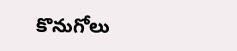కొనుగోలు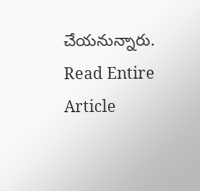చేయనున్నారు.
Read Entire Article